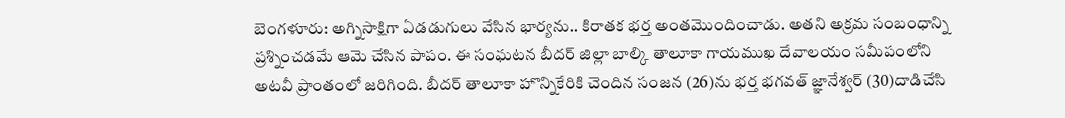బెంగళూరు: అగ్నిసాక్షిగా ఏడడుగులు వేసిన భార్యను.. కిరాతక భర్త అంతమొందించాడు. అతని అక్రమ సంబంధాన్ని ప్రశ్నించడమే ఆమె చేసిన పాపం. ఈ సంఘటన బీదర్ జిల్లా బాల్కి తాలూకా గాయముఖ దేవాలయం సమీపంలోని అటవీ ప్రాంతంలో జరిగింది. బీదర్ తాలూకా హొన్నికేరికి చెందిన సంజన (26)ను భర్త భగవత్ జ్ఞానేశ్వర్ (30)దాడిచేసి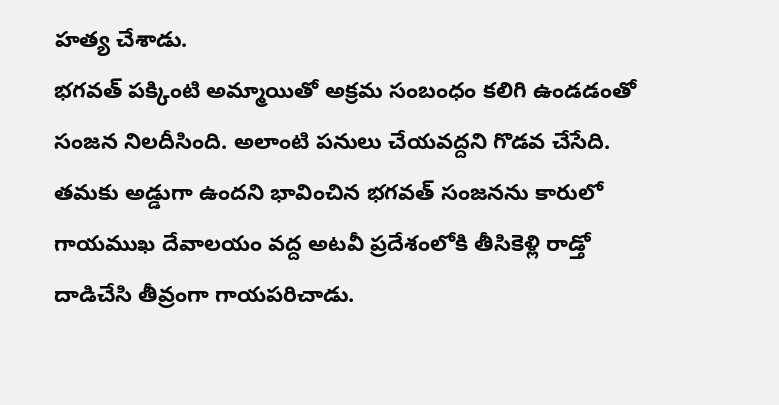హత్య చేశాడు.
భగవత్ పక్కింటి అమ్మాయితో అక్రమ సంబంధం కలిగి ఉండడంతో సంజన నిలదీసింది. అలాంటి పనులు చేయవద్దని గొడవ చేసేది. తమకు అడ్డుగా ఉందని భావించిన భగవత్ సంజనను కారులో గాయముఖ దేవాలయం వద్ద అటవీ ప్రదేశంలోకి తీసికెళ్లి రాడ్తో దాడిచేసి తీవ్రంగా గాయపరిచాడు.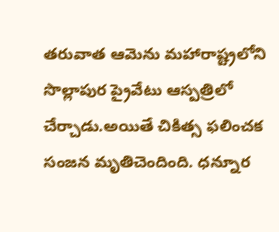తరువాత ఆమెను మహారాష్ట్రలోని సొల్లాపుర ప్రైవేటు ఆస్పత్రిలో చేర్చాడు.అయితే చికిత్స ఫలించక సంజన మృతిచెందింది. ధన్నూర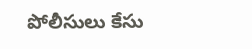పోలీసులు కేసు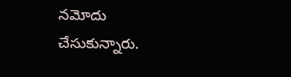నమోదు చేసుకున్నారు.